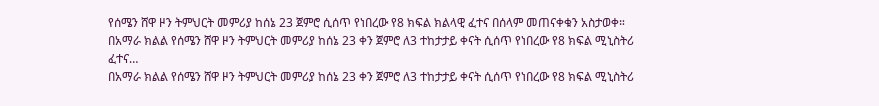የሰሜን ሸዋ ዞን ትምህርት መምሪያ ከሰኔ 23 ጀምሮ ሲሰጥ የነበረው የ8 ክፍል ክልላዊ ፈተና በሰላም መጠናቀቁን አስታወቀ።
በአማራ ክልል የሰሜን ሸዋ ዞን ትምህርት መምሪያ ከሰኔ 23 ቀን ጀምሮ ለ3 ተከታታይ ቀናት ሲሰጥ የነበረው የ8 ክፍል ሚኒስትሪ ፈተና…
በአማራ ክልል የሰሜን ሸዋ ዞን ትምህርት መምሪያ ከሰኔ 23 ቀን ጀምሮ ለ3 ተከታታይ ቀናት ሲሰጥ የነበረው የ8 ክፍል ሚኒስትሪ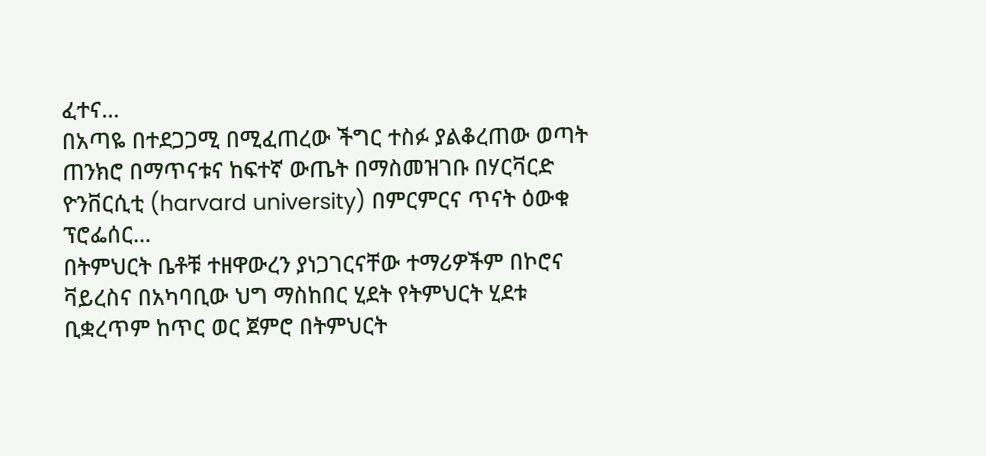ፈተና…
በአጣዬ በተደጋጋሚ በሚፈጠረው ችግር ተስፉ ያልቆረጠው ወጣት ጠንክሮ በማጥናቱና ከፍተኛ ውጤት በማስመዝገቡ በሃርቫርድ ዮንቨርሲቲ (harvard university) በምርምርና ጥናት ዕውቁ ፕሮፌሰር…
በትምህርት ቤቶቹ ተዘዋውረን ያነጋገርናቸው ተማሪዎችም በኮሮና ቫይረስና በአካባቢው ህግ ማስከበር ሂደት የትምህርት ሂደቱ ቢቋረጥም ከጥር ወር ጀምሮ በትምህርት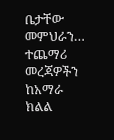ቤታቸው መምህራን…
ተጨማሪ መረጃዎችን ከአማራ ክልል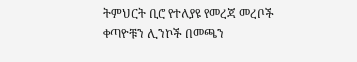ትምህርት ቢሮ የተለያዩ የመረጃ መረቦች ቀጣዮቹን ሊንኮች በመጫን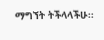ማግኘት ትችላላችሁ፡፡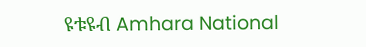ዩቱዩብ Amhara National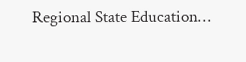Regional State Education…